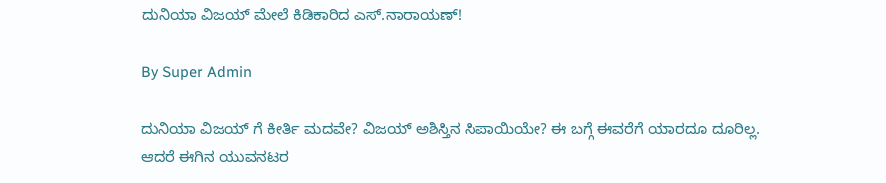ದುನಿಯಾ ವಿಜಯ್ ಮೇಲೆ ಕಿಡಿಕಾರಿದ ಎಸ್.ನಾರಾಯಣ್!

By Super Admin

ದುನಿಯಾ ವಿಜಯ್ ಗೆ ಕೀರ್ತಿ ಮದವೇ? ವಿಜಯ್ ಅಶಿಸ್ತಿನ ಸಿಪಾಯಿಯೇ? ಈ ಬಗ್ಗೆ ಈವರೆಗೆ ಯಾರದೂ ದೂರಿಲ್ಲ. ಆದರೆ ಈಗಿನ ಯುವನಟರ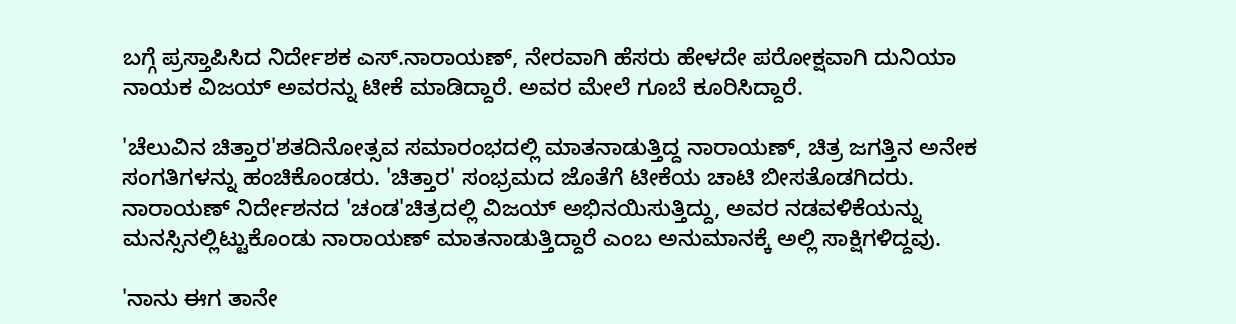ಬಗ್ಗೆ ಪ್ರಸ್ತಾಪಿಸಿದ ನಿರ್ದೇಶಕ ಎಸ್.ನಾರಾಯಣ್, ನೇರವಾಗಿ ಹೆಸರು ಹೇಳದೇ ಪರೋಕ್ಷವಾಗಿ ದುನಿಯಾ ನಾಯಕ ವಿಜಯ್ ಅವರನ್ನು ಟೀಕೆ ಮಾಡಿದ್ದಾರೆ. ಅವರ ಮೇಲೆ ಗೂಬೆ ಕೂರಿಸಿದ್ದಾರೆ.

'ಚೆಲುವಿನ ಚಿತ್ತಾರ'ಶತದಿನೋತ್ಸವ ಸಮಾರಂಭದಲ್ಲಿ ಮಾತನಾಡುತ್ತಿದ್ದ ನಾರಾಯಣ್, ಚಿತ್ರ ಜಗತ್ತಿನ ಅನೇಕ ಸಂಗತಿಗಳನ್ನು ಹಂಚಿಕೊಂಡರು. 'ಚಿತ್ತಾರ' ಸಂಭ್ರಮದ ಜೊತೆಗೆ ಟೀಕೆಯ ಚಾಟಿ ಬೀಸತೊಡಗಿದರು. ನಾರಾಯಣ್ ನಿರ್ದೇಶನದ 'ಚಂಡ'ಚಿತ್ರದಲ್ಲಿ ವಿಜಯ್ ಅಭಿನಯಿಸುತ್ತಿದ್ದು, ಅವರ ನಡವಳಿಕೆಯನ್ನು ಮನಸ್ಸಿನಲ್ಲಿಟ್ಟುಕೊಂಡು ನಾರಾಯಣ್ ಮಾತನಾಡುತ್ತಿದ್ದಾರೆ ಎಂಬ ಅನುಮಾನಕ್ಕೆ ಅಲ್ಲಿ ಸಾಕ್ಷಿಗಳಿದ್ದವು.

'ನಾನು ಈಗ ತಾನೇ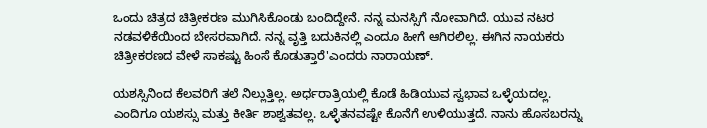ಒಂದು ಚಿತ್ರದ ಚಿತ್ರೀಕರಣ ಮುಗಿಸಿಕೊಂಡು ಬಂದಿದ್ದೇನೆ. ನನ್ನ ಮನಸ್ಸಿಗೆ ನೋವಾಗಿದೆ. ಯುವ ನಟರ ನಡವಳಿಕೆಯಿಂದ ಬೇಸರವಾಗಿದೆ. ನನ್ನ ವೃತ್ತಿ ಬದುಕಿನಲ್ಲಿ ಎಂದೂ ಹೀಗೆ ಆಗಿರಲಿಲ್ಲ. ಈಗಿನ ನಾಯಕರು ಚಿತ್ರೀಕರಣದ ವೇಳೆ ಸಾಕಷ್ಟು ಹಿಂಸೆ ಕೊಡುತ್ತಾರೆ'ಎಂದರು ನಾರಾಯಣ್.

ಯಶಸ್ಸಿನಿಂದ ಕೆಲವರಿಗೆ ತಲೆ ನಿಲ್ಲುತ್ತಿಲ್ಲ. ಅರ್ಧರಾತ್ರಿಯಲ್ಲಿ ಕೊಡೆ ಹಿಡಿಯುವ ಸ್ವಭಾವ ಒಳ್ಳೆಯದಲ್ಲ. ಎಂದಿಗೂ ಯಶಸ್ಸು ಮತ್ತು ಕೀರ್ತಿ ಶಾಶ್ವತವಲ್ಲ. ಒಳ್ಳೆತನವಷ್ಟೇ ಕೊನೆಗೆ ಉಳಿಯುತ್ತದೆ. ನಾನು ಹೊಸಬರನ್ನು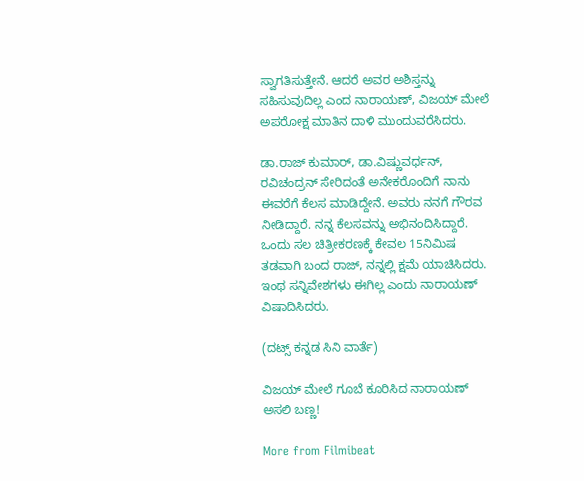ಸ್ವಾಗತಿಸುತ್ತೇನೆ. ಆದರೆ ಅವರ ಅಶಿಸ್ತನ್ನು ಸಹಿಸುವುದಿಲ್ಲ ಎಂದ ನಾರಾಯಣ್, ವಿಜಯ್ ಮೇಲೆ ಅಪರೋಕ್ಷ ಮಾತಿನ ದಾಳಿ ಮುಂದುವರೆಸಿದರು.

ಡಾ.ರಾಜ್ ಕುಮಾರ್, ಡಾ.ವಿಷ್ಣುವರ್ಧನ್, ರವಿಚಂದ್ರನ್ ಸೇರಿದಂತೆ ಅನೇಕರೊಂದಿಗೆ ನಾನು ಈವರೆಗೆ ಕೆಲಸ ಮಾಡಿದ್ದೇನೆ. ಅವರು ನನಗೆ ಗೌರವ ನೀಡಿದ್ದಾರೆ. ನನ್ನ ಕೆಲಸವನ್ನು ಅಭಿನಂದಿಸಿದ್ದಾರೆ. ಒಂದು ಸಲ ಚಿತ್ರೀಕರಣಕ್ಕೆ ಕೇವಲ 15ನಿಮಿಷ ತಡವಾಗಿ ಬಂದ ರಾಜ್, ನನ್ನಲ್ಲಿ ಕ್ಷಮೆ ಯಾಚಿಸಿದರು. ಇಂಥ ಸನ್ನಿವೇಶಗಳು ಈಗಿಲ್ಲ ಎಂದು ನಾರಾಯಣ್ ವಿಷಾದಿಸಿದರು.

(ದಟ್ಸ್ ಕನ್ನಡ ಸಿನಿ ವಾರ್ತೆ)

ವಿಜಯ್ ಮೇಲೆ ಗೂಬೆ ಕೂರಿಸಿದ ನಾರಾಯಣ್ ಅಸಲಿ ಬಣ್ಣ!

More from Filmibeat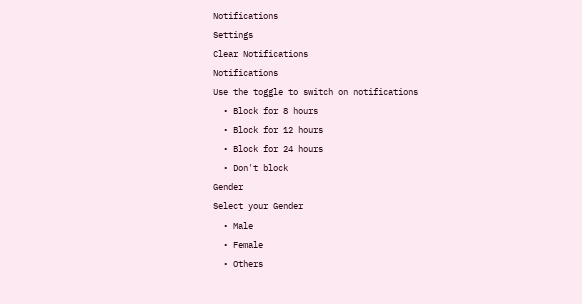Notifications
Settings
Clear Notifications
Notifications
Use the toggle to switch on notifications
  • Block for 8 hours
  • Block for 12 hours
  • Block for 24 hours
  • Don't block
Gender
Select your Gender
  • Male
  • Female
  • Others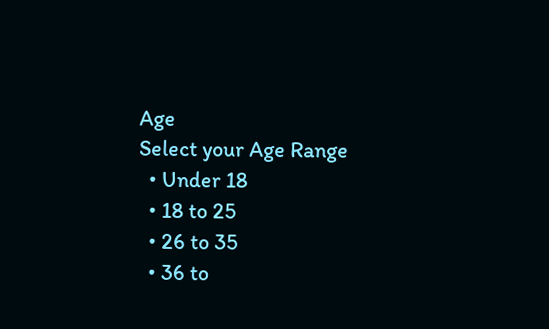Age
Select your Age Range
  • Under 18
  • 18 to 25
  • 26 to 35
  • 36 to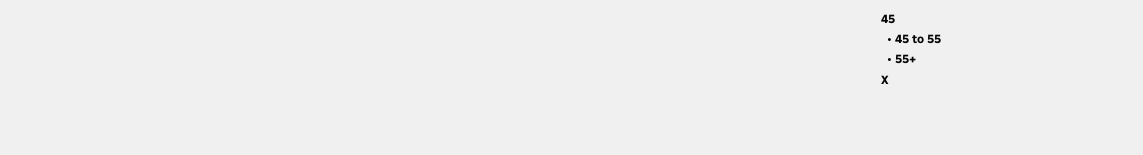45
  • 45 to 55
  • 55+
X